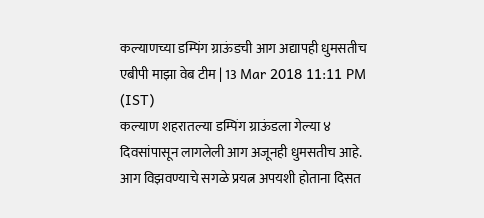कल्याणच्या डम्पिंग ग्राऊंडची आग अद्यापही धुमसतीच
एबीपी माझा वेब टीम | 13 Mar 2018 11:11 PM (IST)
कल्याण शहरातल्या डम्पिंग ग्राऊंडला गेल्या ४ दिवसांपासून लागलेली आग अजूनही धुमसतीच आहे. आग विझवण्याचे सगळे प्रयत्न अपयशी होताना दिसत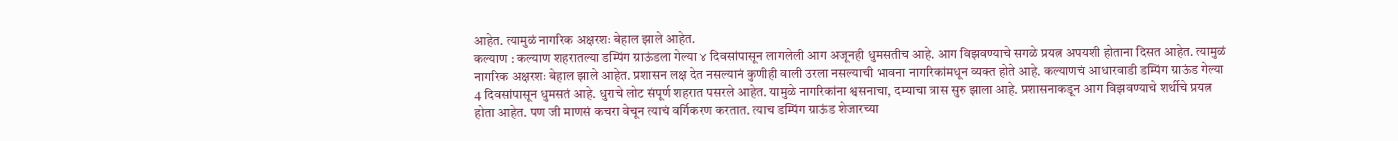आहेत. त्यामुळं नागरिक अक्षरशः बेहाल झाले आहेत.
कल्याण : कल्याण शहरातल्या डम्पिंग ग्राऊंडला गेल्या ४ दिवसांपासून लागलेली आग अजूनही धुमसतीच आहे. आग विझवण्याचे सगळे प्रयत्न अपयशी होताना दिसत आहेत. त्यामुळं नागरिक अक्षरशः बेहाल झाले आहेत. प्रशासन लक्ष देत नसल्यानं कुणीही वाली उरला नसल्याची भावना नागरिकांमधून व्यक्त होते आहे. कल्याणचं आधारवाडी डम्पिंग ग्राऊंड गेल्या 4 दिवसांपासून धुमसतं आहे. धुराचे लोट संपूर्ण शहरात पसरले आहेत. यामुळे नागरिकांना श्वसनाचा, दम्याचा त्रास सुरु झाला आहे. प्रशासनाकडून आग विझवण्याचे शर्थीचे प्रयत्न होता आहेत. पण जी माणसं कचरा वेचून त्याचं वर्गिकरण करतात. त्याच डम्पिंग ग्राऊंड शेजारच्या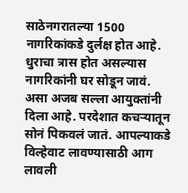साठेनगरातल्या 1500 नागरिकांकडे दुर्लक्ष होत आहे. धुराचा त्रास होत असल्यास नागरिकांनी घर सोडून जावं. असा अजब सल्ला आयुक्तांनी दिला आहे. परदेशात कचऱ्यातून सोनं पिकवलं जातं. आपल्याकडे विल्हेवाट लावण्यासाठी आग लावली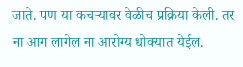जाते. पण या कचऱ्यावर वेळीच प्रक्रिया केली. तर ना आग लागेल ना आरोग्य धोक्यात येईल.